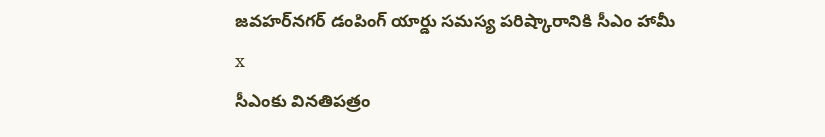జవహర్‌నగర్ డంపింగ్ యార్డు సమస్య పరిష్కారానికి సీఎం హామీ
x
సీఎంకు వినతిపత్రం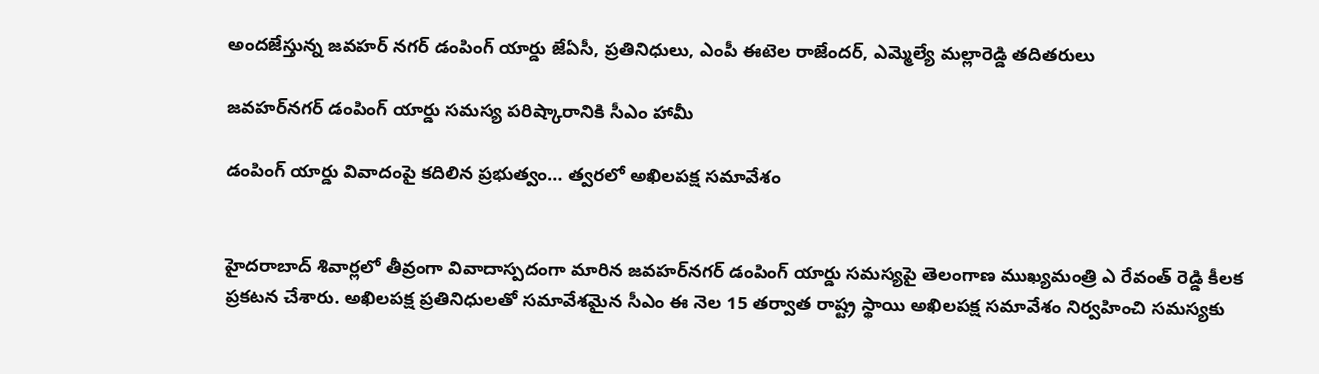అందజేస్తున్న జవహర్ నగర్ డంపింగ్ యార్డు జేఏసీ, ప్రతినిధులు, ఎంపీ ఈటెల రాజేందర్, ఎమ్మెల్యే మల్లారెడ్డి తదితరులు

జవహర్‌నగర్ డంపింగ్ యార్డు సమస్య పరిష్కారానికి సీఎం హామీ

డంపింగ్ యార్డు వివాదంపై కదిలిన ప్రభుత్వం… త్వరలో అఖిలపక్ష సమావేశం


హైదరాబాద్ శివార్లలో తీవ్రంగా వివాదాస్పదంగా మారిన జవహర్‌నగర్ డంపింగ్ యార్డు సమస్యపై తెలంగాణ ముఖ్యమంత్రి ఎ రేవంత్ రెడ్డి కీలక ప్రకటన చేశారు. అఖిలపక్ష ప్రతినిధులతో సమావేశమైన సీఎం ఈ నెల 15 తర్వాత రాష్ట్ర స్థాయి అఖిలపక్ష సమావేశం నిర్వహించి సమస్యకు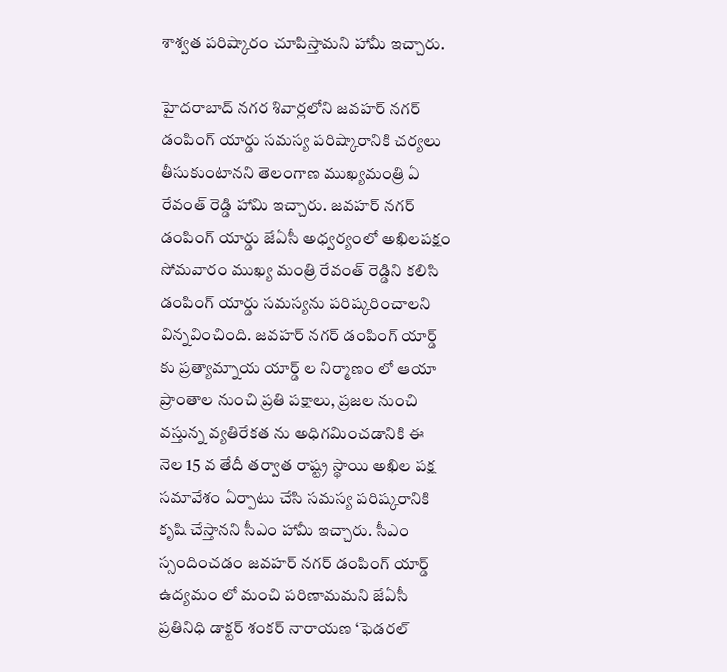శాశ్వత పరిష్కారం చూపిస్తామని హామీ ఇచ్చారు.

హైదరాబాద్ నగర శివార్లలోని జవహర్ నగర్ డంపింగ్ యార్డు సమస్య పరిష్కారానికి చర్యలు తీసుకుంటానని తెలంగాణ ముఖ్యమంత్రి ఏ రేవంత్ రెడ్డి హామి ఇచ్చారు. జవహర్ నగర్ డంపింగ్ యార్డు జేఏసీ అధ్వర్యంలో అఖిలపక్షం సోమవారం ముఖ్య మంత్రి రేవంత్ రెడ్డిని కలిసి డంపింగ్ యార్డు సమస్యను పరిష్కరించాలని విన్నవించింది. జవహర్ నగర్ డంపింగ్ యార్డ్ కు ప్రత్యామ్నాయ యార్డ్ ల నిర్మాణం లో ఆయా ప్రాంతాల నుంచి ప్రతి పక్షాలు, ప్రజల నుంచి వస్తున్న వ్యతిరేకత ను అధిగమించడానికి ఈ నెల 15 వ తేదీ తర్వాత రాష్ట్ర స్థాయి అఖిల పక్ష సమావేశం ఏర్పాటు చేసి సమస్య పరిష్కరానికి కృషి చేస్తానని సీఎం హామీ ఇచ్చారు. సీఎం స్సందించడం జవహర్ నగర్ డంపింగ్ యార్డ్ ఉద్యమం లో మంచి పరిణామమని జేఏసీ ప్రతినిధి డాక్టర్ శంకర్ నారాయణ ‘ఫెడరల్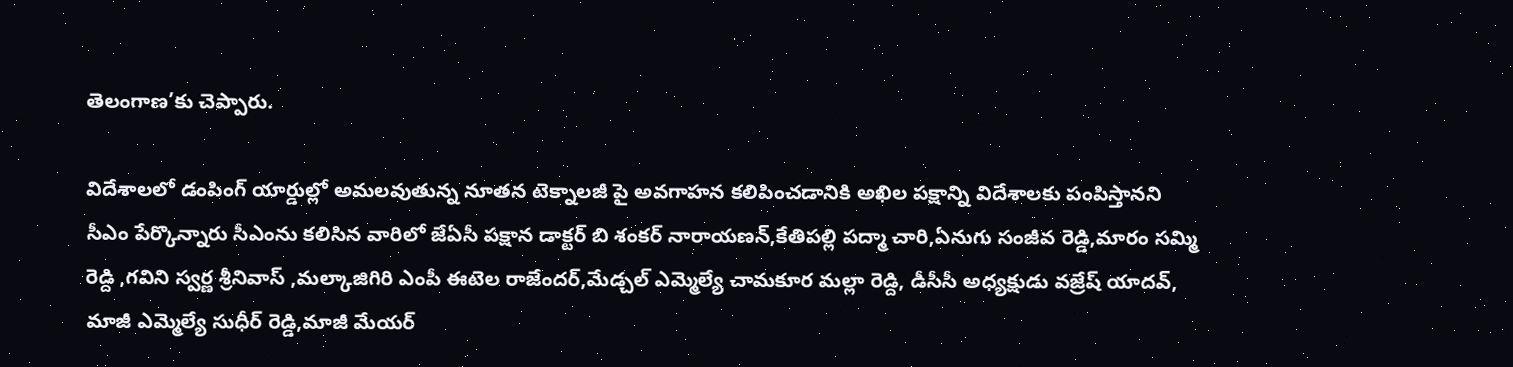తెలంగాణ’కు చెప్పారు.

విదేశాలలో డంపింగ్ యార్డుల్లో అమలవుతున్న నూతన టెక్నాలజీ పై అవగాహన కలిపించడానికి అఖిల పక్షాన్ని విదేశాలకు పంపిస్తానని సీఎం పేర్కొన్నారు సీఎంను కలిసిన వారిలో జేఏసీ పక్షాన డాక్టర్ బి శంకర్ నారాయణన్,కేతిపల్లి పద్మా చారి,ఏనుగు సంజీవ రెడ్డి,మారం సమ్మి రెడ్ది ,గవిని స్వర్ణ శ్రీనివాస్ ,మల్కాజిగిరి ఎంపీ ఈటెల రాజేందర్,మేడ్చల్ ఎమ్మెల్యే చామకూర మల్లా రెడ్ది, డీసీసీ అధ్యక్షుడు వజ్రేష్ యాదవ్, మాజీ ఎమ్మెల్యే సుధీర్ రెడ్డి,మాజీ మేయర్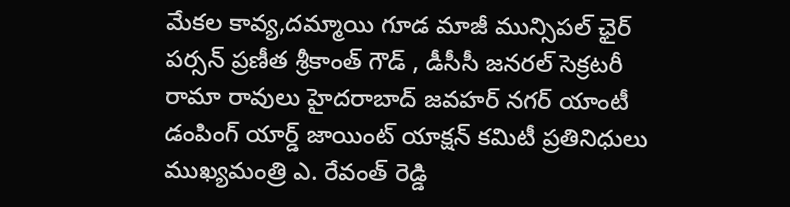మేకల కావ్య,దమ్మాయి గూడ మాజీ మున్సిపల్ ఛైర్ పర్సన్ ప్రణీత శ్రీకాంత్ గౌడ్ , డీసీసీ జనరల్ సెక్రటరీ రామా రావులు హైదరాబాద్ జవహర్‌ నగర్ యాంటీ డంపింగ్ యార్డ్ జాయింట్ యాక్షన్ కమిటీ ప్రతినిధులు ముఖ్యమంత్రి ఎ. రేవంత్ రెడ్డి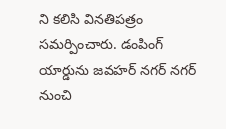ని కలిసి వినతిపత్రం సమర్పించారు. డంపింగ్ యార్డును జవహర్‌ నగర్ నగర్ నుంచి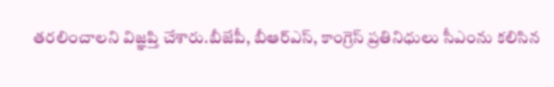తరలించాలని విజ్ఞప్తి చేశారు.బీజేపీ, బీఆర్ఎస్, కాంగ్రెస్ ప్రతినిధులు సీఎంను కలిసిన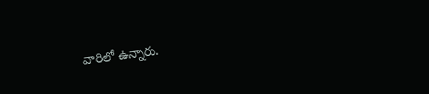వారిలో ఉన్నారు.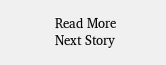Read More
Next Story